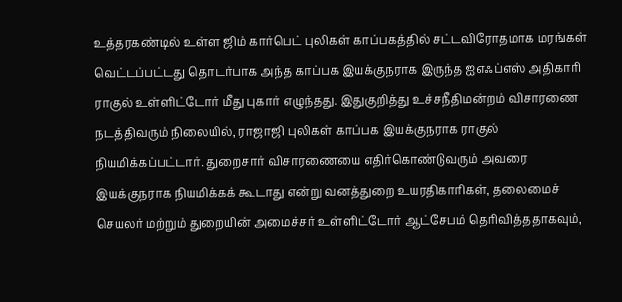உத்தரகண்டில் உள்ள ஜிம் கார்பெட் புலிகள் காப்பகத்தில் சட்டவிரோதமாக மரங்கள் வெட்டப்பட்டது தொடர்பாக அந்த காப்பக இயக்குநராக இருந்த ஐஎஃப்எஸ் அதிகாரி ராகுல் உள்ளிட்டோர் மீது புகார் எழுந்தது. இதுகுறித்து உச்சநீதிமன்றம் விசாரணை நடத்திவரும் நிலையில், ராஜாஜி புலிகள் காப்பக இயக்குநராக ராகுல் நியமிக்கப்பட்டார். துறைசார் விசாரணையை எதிர்கொண்டுவரும் அவரை இயக்குநராக நியமிக்கக் கூடாது என்று வனத்துறை உயரதிகாரிகள், தலைமைச் செயலர் மற்றும் துறையின் அமைச்சர் உள்ளிட்டோர் ஆட்சேபம் தெரிவித்ததாகவும்,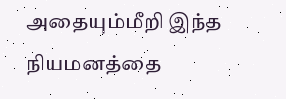அதையும்மீறி இந்த நியமனத்தை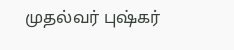முதல்வர் புஷ்கர்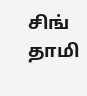சிங் தாமி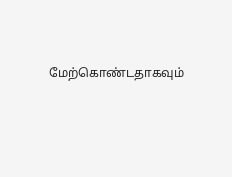மேற்கொண்டதாகவும்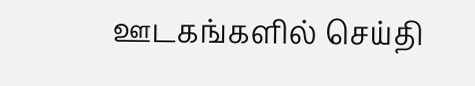ஊடகங்களில் செய்தி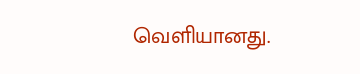வெளியானது.